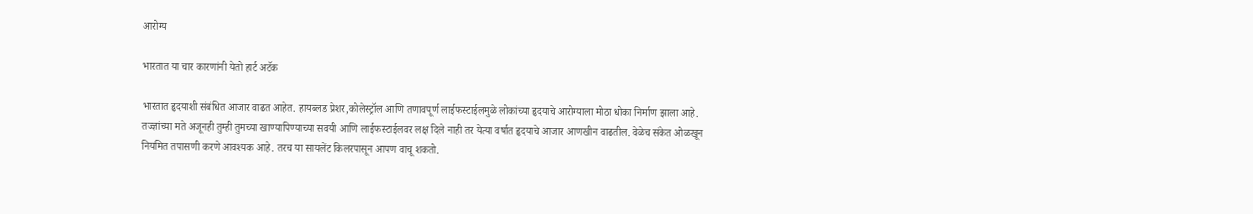आरोग्य

भारतात या चार कारणांनी येतो हार्ट अटॅक

भारतात हृदयाशी संबंधित आजार वाढत आहेत. हायब्लड प्रेशर,कोलेस्ट्रॉल आणि तणावपूर्ण लाईफस्टाईलमुळे लोकांच्या हृदयाचे आरोग्याला मोठा धोका निर्माण झाला आहे. तज्ज्ञांच्या मते अजूनही तुम्ही तुमच्या खाण्यापिण्याच्या सवयी आणि लाईफस्टाईलवर लक्ष दिले नाही तर येत्या वर्षात हृदयाचे आजार आणखीन वाढतील. वेळेच संकेत ओळखून नियमित तपासणी करणे आवश्यक आहे. तरच या सायलेंट किलरपासून आपण वाचू शकतो.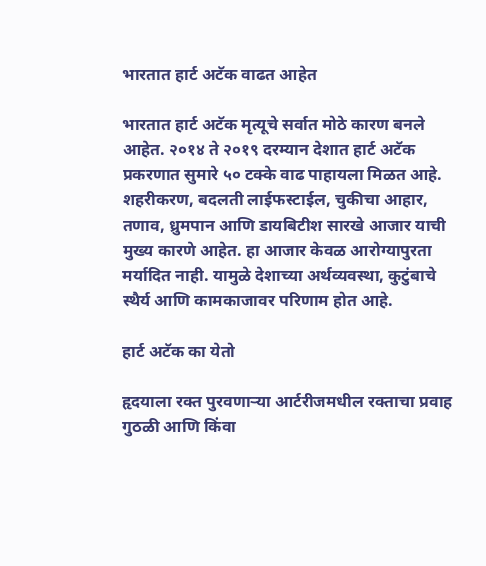भारतात हार्ट अटॅक वाढत आहेत

भारतात हार्ट अटॅक मृत्यूचे सर्वात मोठे कारण बनले आहेत. २०१४ ते २०१९ दरम्यान देशात हार्ट अटॅक प्रकरणात सुमारे ५० टक्के वाढ पाहायला मिळत आहे. शहरीकरण, बदलती लाईफस्टाईल, चुकीचा आहार, तणाव, ध्रुमपान आणि डायबिटीश सारखे आजार याची मुख्य कारणे आहेत. हा आजार केवळ आरोग्यापुरता मर्यादित नाही. यामुळे देशाच्या अर्थव्यवस्था, कुटुंबाचे स्थैर्य आणि कामकाजावर परिणाम होत आहे.

हार्ट अटॅक का येतो

हृदयाला रक्त पुरवणाऱ्या आर्टरीजमधील रक्ताचा प्रवाह गुठळी आणि किंवा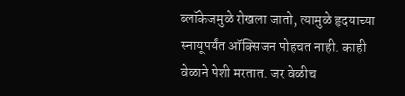ब्लॉकेजमुळे रोखला जातो, त्यामुळे हृदयाच्या स्नायूपर्यंत ऑक्सिजन पोहचत नाही. काही वेळाने पेशी मरतात. जर वेळीच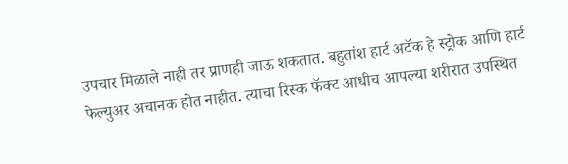उपचार मिळाले नाही तर प्राणही जाऊ शकतात. बहुतांश हार्ट अटॅक हे स्ट्रोक आणि हार्ट फेल्युअर अचानक होत नाहीत. त्याचा रिस्क फॅक्ट आधीच आपल्या शरीरात उपस्थित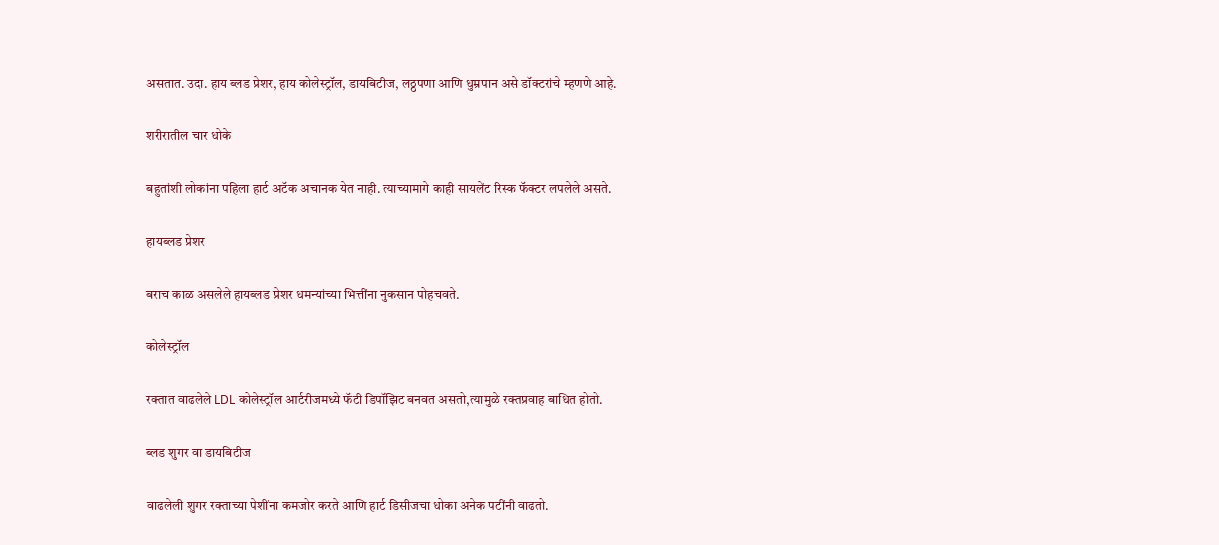असतात. उदा. हाय ब्लड प्रेशर, हाय कोलेस्ट्रॉल, डायबिटीज, लठ्ठपणा आणि धुम्रपान असे डॉक्टरांचे म्हणणे आहे.

शरीरातील चार धोके

बहुतांशी लोकांना पहिला हार्ट अटॅक अचानक येत नाही. त्याच्यामागे काही सायलेंट रिस्क फॅक्टर लपलेले असते.

हायब्लड प्रेशर

बराच काळ असलेले हायब्लड प्रेशर धमन्यांच्या भित्तींना नुकसान पोहचवते.

कोलेस्ट्रॉल

रक्तात वाढलेले LDL कोलेस्ट्रॉल आर्टरीजमध्ये फॅटी डिपॉझिट बनवत असतो,त्यामुळे रक्तप्रवाह बाधित होतो.

ब्लड शुगर वा डायबिटीज

वाढलेली शुगर रक्ताच्या पेशींना कमजोर करते आणि हार्ट डिसीजचा धोका अनेक पटींनी वाढतो.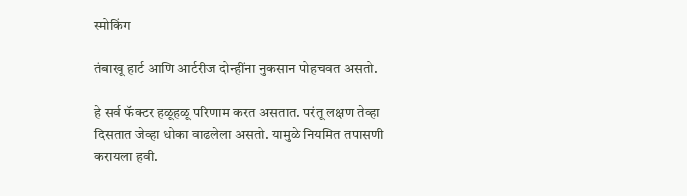स्मोकिंग

तंबाखू हार्ट आणि आर्टरीज दोन्हींना नुकसान पोहचवत असतो.

हे सर्व फॅक्टर हळूहळू परिणाम करत असतात. परंतू लक्षण तेव्हा दिसतात जेव्हा धोका वाढलेला असतो. यामुळे नियमित तपासणी करायला हवी.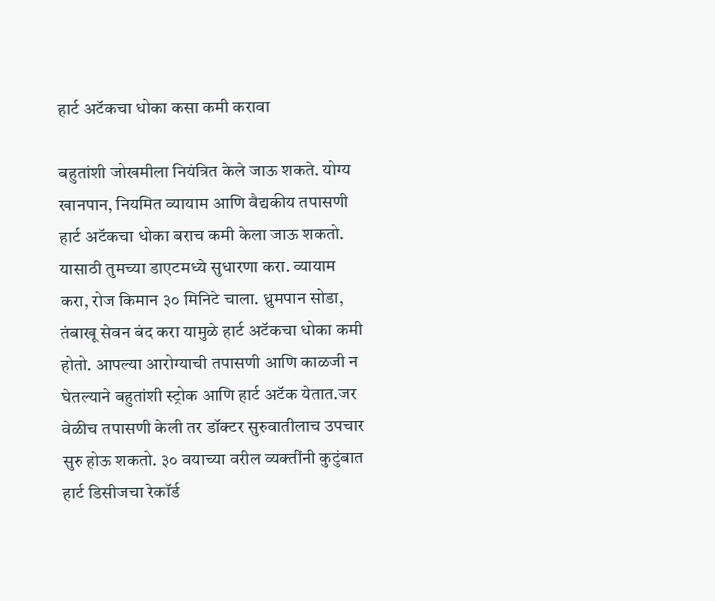हार्ट अटॅकचा धोका कसा कमी करावा

बहुतांशी जोखमीला नियंत्रित केले जाऊ शकते. योग्य खानपान, नियमित व्यायाम आणि वैद्यकीय तपासणी हार्ट अटॅकचा धोका बराच कमी केला जाऊ शकतो. यासाठी तुमच्या डाएटमध्ये सुधारणा करा. व्यायाम करा, रोज किमान ३० मिनिटे चाला. ध्रुमपान सोडा, तंबाखू सेवन बंद करा यामुळे हार्ट अटॅकचा धोका कमी होतो. आपल्या आरोग्याची तपासणी आणि काळजी न घेतल्याने बहुतांशी स्ट्रोक आणि हार्ट अटॅक येतात.जर वेळीच तपासणी केली तर डॉक्टर सुरुवातीलाच उपचार सुरु होऊ शकतो. ३० वयाच्या वरील व्यक्तींनी कुटुंबात हार्ट डिसीजचा रेकॉर्ड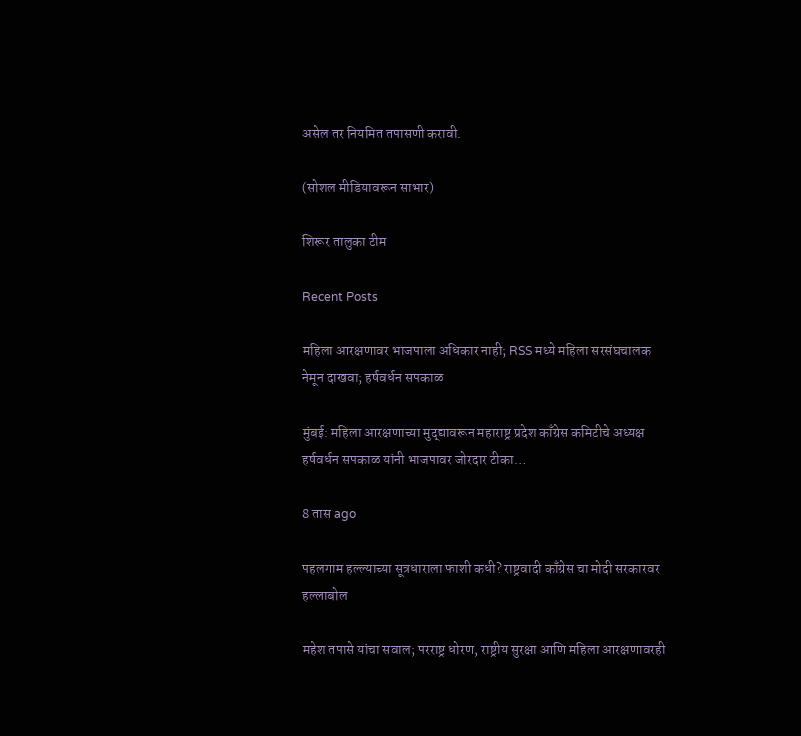असेल तर नियमित तपासणी करावी.

(सोशल मीडियावरून साभार)

शिरूर तालुका टीम

Recent Posts

महिला आरक्षणावर भाजपाला अधिकार नाही; RSS मध्ये महिला सरसंघचालक नेमून दाखवा; हर्षवर्धन सपकाळ

मुंबई: महिला आरक्षणाच्या मुद्द्यावरून महाराष्ट्र प्रदेश काँग्रेस कमिटीचे अध्यक्ष हर्षवर्धन सपकाळ यांनी भाजपावर जोरदार टीका…

8 तास ago

पहलगाम हल्ल्याच्या सूत्रधाराला फाशी कधी? राष्ट्रवादी काँग्रेस चा मोदी सरकारवर हल्लाबोल

महेश तपासे यांचा सवाल; परराष्ट्र धोरण, राष्ट्रीय सुरक्षा आणि महिला आरक्षणावरही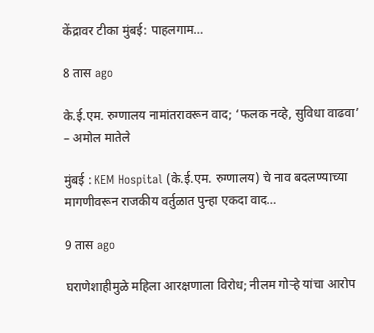केंद्रावर टीका मुंबई: पाहलगाम…

8 तास ago

के.ई.एम. रुग्णालय नामांतरावरून वाद; ‘फलक नव्हे, सुविधा वाढवा’ – अमोल मातेले

मुंबई : KEM Hospital (के.ई.एम. रुग्णालय) चे नाव बदलण्याच्या मागणीवरून राजकीय वर्तुळात पुन्हा एकदा वाद…

9 तास ago

घराणेशाहीमुळे महिला आरक्षणाला विरोध; नीलम गोऱ्हे यांचा आरोप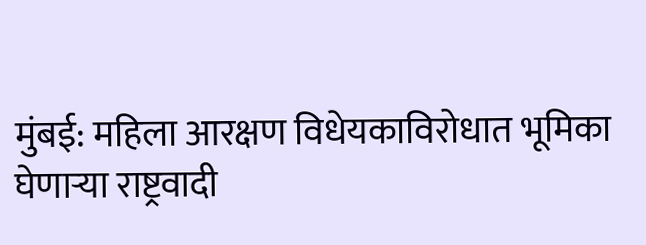मुंबई: महिला आरक्षण विधेयकाविरोधात भूमिका घेणाऱ्या राष्ट्रवादी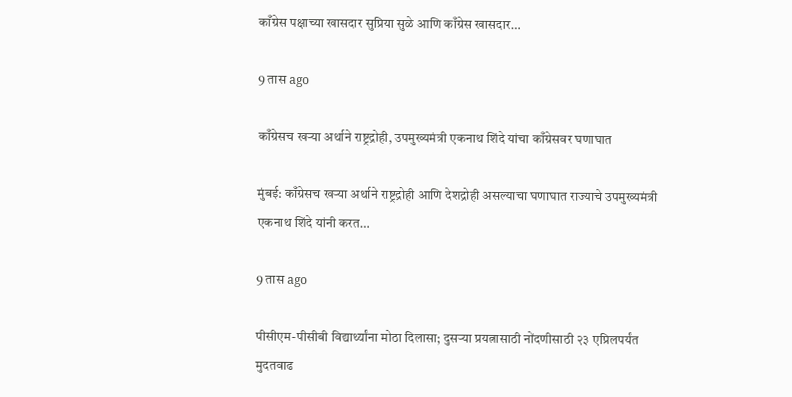काँग्रेस पक्षाच्या खासदार सुप्रिया सुळे आणि काँग्रेस खासदार…

9 तास ago

काँग्रेसच खऱ्या अर्थाने राष्ट्रद्रोही, उपमुख्यमंत्री एकनाथ शिंदे यांचा काँग्रेसवर घणाघात

मुंबई: काँग्रेसच खऱ्या अर्थाने राष्ट्रद्रोही आणि देशद्रोही असल्याचा घणाघात राज्याचे उपमुख्यमंत्री एकनाथ शिंदे यांनी करत…

9 तास ago

पीसीएम-पीसीबी विद्यार्थ्यांना मोठा दिलासा; दुसऱ्या प्रयत्नासाठी नोंदणीसाठी २३ एप्रिलपर्यंत मुदतवाढ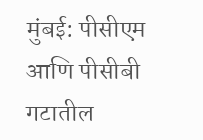मुंबई: पीसीएम आणि पीसीबी गटातील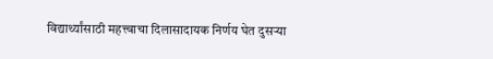विद्यार्थ्यांसाठी महत्त्वाचा दिलासादायक निर्णय घेत दुसऱ्या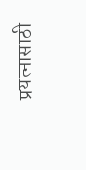प्रयत्नासाठी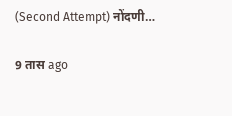(Second Attempt) नोंदणी…

9 तास ago